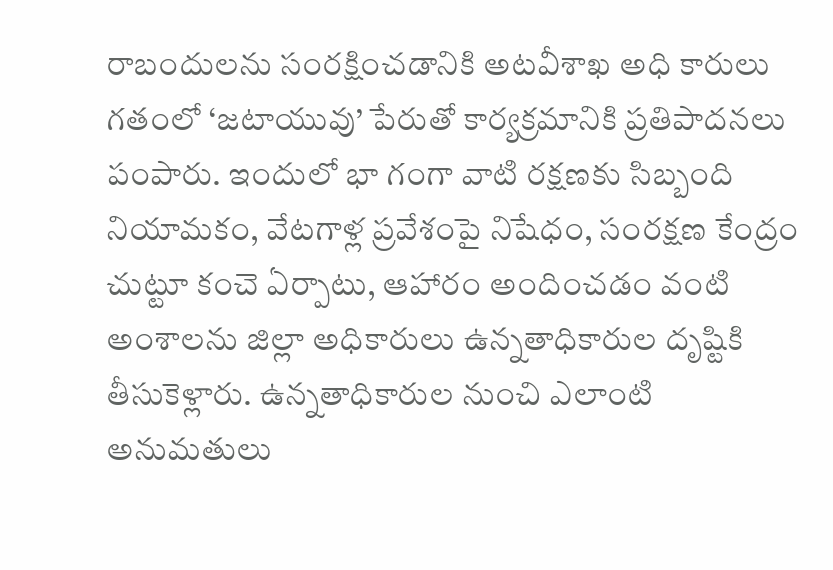రాబందులను సంరక్షించడానికి అటవీశాఖ అధి కారులు గతంలో ‘జటాయువు’ పేరుతో కార్యక్రమానికి ప్రతిపాదనలు పంపారు. ఇందులో భా గంగా వాటి రక్షణకు సిబ్బంది నియామకం, వేటగాళ్ల ప్రవేశంపై నిషేధం, సంరక్షణ కేంద్రం చుట్టూ కంచె ఏర్పాటు, ఆహారం అందించడం వంటి అంశాలను జిల్లా అధికారులు ఉన్నతాధికారుల దృష్టికి తీసుకెళ్లారు. ఉన్నతాధికారుల నుంచి ఎలాంటి అనుమతులు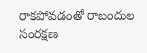రాకపోవడంతో రాబందుల సంరక్షణ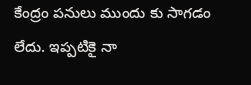కేంద్రం పనులు ముందు కు సాగడం లేదు. ఇప్పటికై నా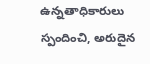ఉన్నతాధికారులు స్పందించి, అరుదైన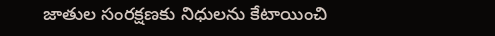జాతుల సంరక్షణకు నిధులను కేటాయించి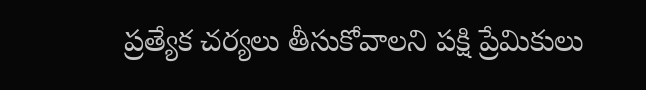ప్రత్యేక చర్యలు తీసుకోవాలని పక్షి ప్రేమికులు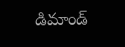డిమాండ్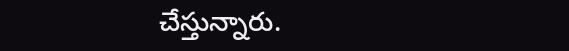చేస్తున్నారు.